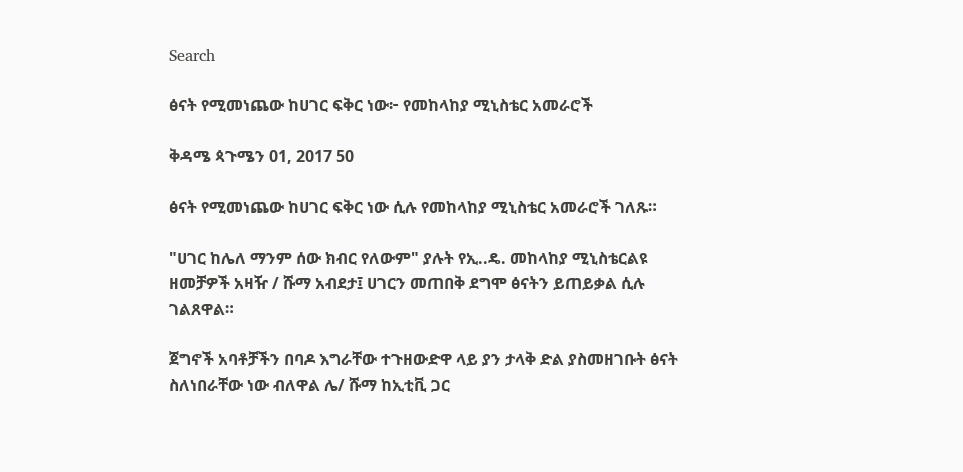Search

ፅናት የሚመነጨው ከሀገር ፍቅር ነው፦ የመከላከያ ሚኒስቴር አመራሮች

ቅዳሜ ጳጉሜን 01, 2017 50

ፅናት የሚመነጨው ከሀገር ፍቅር ነው ሲሉ የመከላከያ ሚኒስቴር አመራሮች ገለጹ።

"ሀገር ከሌለ ማንም ሰው ክብር የለውም" ያሉት የኢ..ዴ. መከላከያ ሚኒስቴርልዩ ዘመቻዎች አዛዥ / ሹማ አብደታ፤ ሀገርን መጠበቅ ደግሞ ፅናትን ይጠይቃል ሲሉ ገልጸዋል።

ጀግኖች አባቶቻችን በባዶ እግራቸው ተጉዘውድዋ ላይ ያን ታላቅ ድል ያስመዘገቡት ፅናት ስለነበራቸው ነው ብለዋል ሌ/ ሹማ ከኢቲቪ ጋር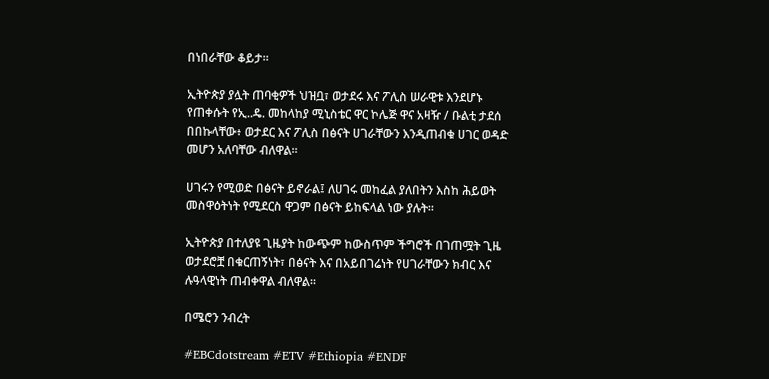በነበራቸው ቆይታ።

ኢትዮጵያ ያሏት ጠባቂዎች ህዝቧ፣ ወታደሩ እና ፖሊስ ሠራዊቱ እንደሆኑ የጠቀሱት የኢ..ዴ. መከላከያ ሚኒስቴር ዋር ኮሌጅ ዋና አዛዥ / ቡልቲ ታደሰ በበኩላቸው፥ ወታደር እና ፖሊስ በፅናት ሀገራቸውን እንዲጠብቁ ሀገር ወዳድ መሆን አለባቸው ብለዋል።

ሀገሩን የሚወድ በፅናት ይኖራል፤ ለሀገሩ መከፈል ያለበትን እስከ ሕይወት መስዋዕትነት የሚደርስ ዋጋም በፅናት ይከፍላል ነው ያሉት።

ኢትዮጵያ በተለያዩ ጊዜያት ከውጭም ከውስጥም ችግሮች በገጠሟት ጊዜ ወታደሮቿ በቁርጠኝነት፣ በፅናት እና በአይበገሬነት የሀገራቸውን ክብር እና ሉዓላዊነት ጠብቀዋል ብለዋል።

በሜሮን ንብረት

#EBCdotstream #ETV #Ethiopia #ENDF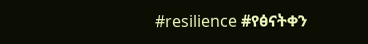#resilience #የፅናትቀን